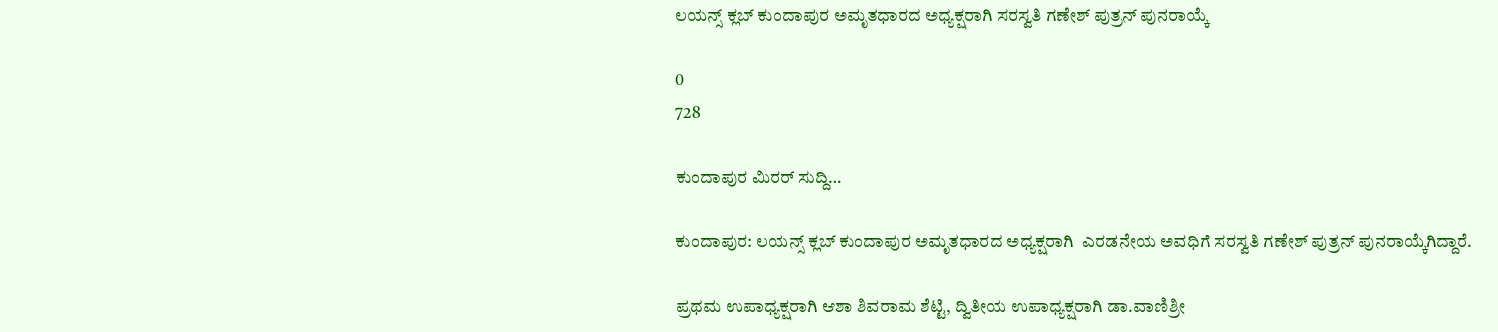ಲಯನ್ಸ್ ಕ್ಲಬ್ ಕುಂದಾಪುರ ಅಮೃತಧಾರದ ಅಧ್ಯಕ್ಷರಾಗಿ ಸರಸ್ವತಿ ಗಣೇಶ್ ಪುತ್ರನ್ ಪುನರಾಯ್ಕೆ

0
728

ಕುಂದಾಪುರ ಮಿರರ್ ಸುದ್ದಿ…

ಕುಂದಾಪುರ: ಲಯನ್ಸ್ ಕ್ಲಬ್ ಕುಂದಾಪುರ ಅಮೃತಧಾರದ ಅಧ್ಯಕ್ಷರಾಗಿ  ಎರಡನೇಯ ಅವಧಿಗೆ ಸರಸ್ವತಿ ಗಣೇಶ್ ಪುತ್ರನ್ ಪುನರಾಯ್ಕೆಗಿದ್ದಾರೆ.

ಪ್ರಥಮ ಉಪಾಧ್ಯಕ್ಷರಾಗಿ ಆಶಾ ಶಿವರಾಮ ಶೆಟ್ಟಿ, ದ್ವಿತೀಯ ಉಪಾಧ್ಯಕ್ಷರಾಗಿ ಡಾ.ವಾಣಿಶ್ರೀ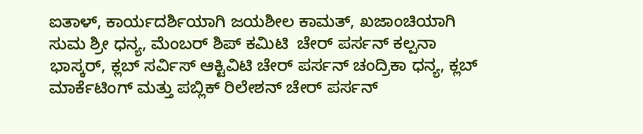ಐತಾಳ್, ಕಾರ್ಯದರ್ಶಿಯಾಗಿ ಜಯಶೀಲ ಕಾಮತ್, ಖಜಾಂಚಿಯಾಗಿ ಸುಮ ಶ್ರೀ ಧನ್ಯ, ಮೆಂಬರ್ ಶಿಪ್ ಕಮಿಟಿ  ಚೇರ್ ಪರ್ಸನ್ ಕಲ್ಪನಾ ಭಾಸ್ಕರ್, ಕ್ಲಬ್ ಸರ್ವಿಸ್ ಆಕ್ಟಿವಿಟಿ ಚೇರ್ ಪರ್ಸನ್ ಚಂದ್ರಿಕಾ ಧನ್ಯ, ಕ್ಲಬ್ ಮಾರ್ಕೆಟಿಂಗ್ ಮತ್ತು ಪಬ್ಲಿಕ್ ರಿಲೇಶನ್ ಚೇರ್ ಪರ್ಸನ್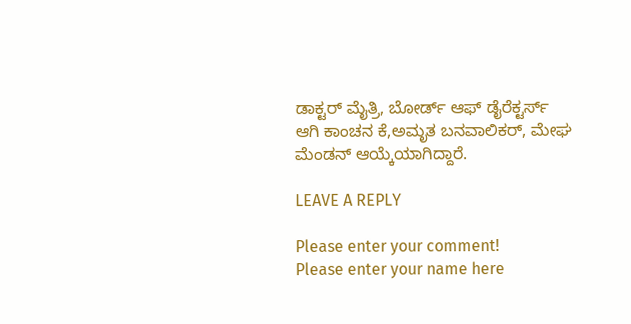ಡಾಕ್ಟರ್ ಮೈತ್ರಿ, ಬೋರ್ಡ್ ಆಫ್ ಡೈರೆಕ್ಟರ್ಸ್ ಆಗಿ ಕಾಂಚನ ಕೆ,ಅಮೃತ ಬನವಾಲಿಕರ್, ಮೇಘ ಮೆಂಡನ್ ಆಯ್ಕೆಯಾಗಿದ್ದಾರೆ.

LEAVE A REPLY

Please enter your comment!
Please enter your name here